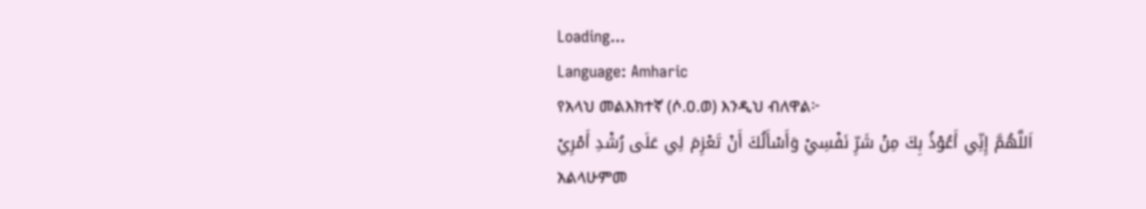Loading...
Language: Amharic
የአላህ መልእክተኛ (ሶ.ዐ.ወ) እንዲህ ብለዋል፦
اَللَّهُمَّ إِنِّي أَعُوْذُ بِكَ مِنْ شَرِّ نَفْسِيْ وَأَسْأَلُكَ أَنْ تَعْزِمَ لِي عَلَى رُشْدِ أَمْرِيْ
አልላሁምመ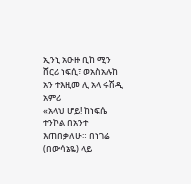ኢንኒ አዑዙ ቢከ ሚን ሸርሪ ነፍሲ፣ ወአስአሉከ አን ተእዚመ ሊ አላ ሩሽዲ አምሪ
«አላህ ሆይ! ከነፍሴ ተንኮል በአንተ እጠበቃለሁ። በነገሬ (በውሳኔዬ) ላይ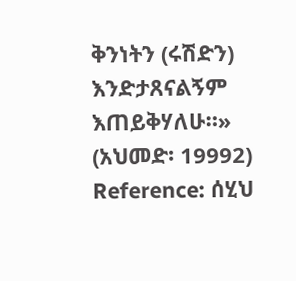ቅንነትን (ሩሽድን) እንድታጸናልኝም እጠይቅሃለሁ።» (አህመድ፡ 19992)
Reference: ሰሂህ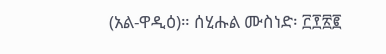(አል-ዋዲዕ)። ሰሂሑል ሙስነድ፡ ፫፻፳፪